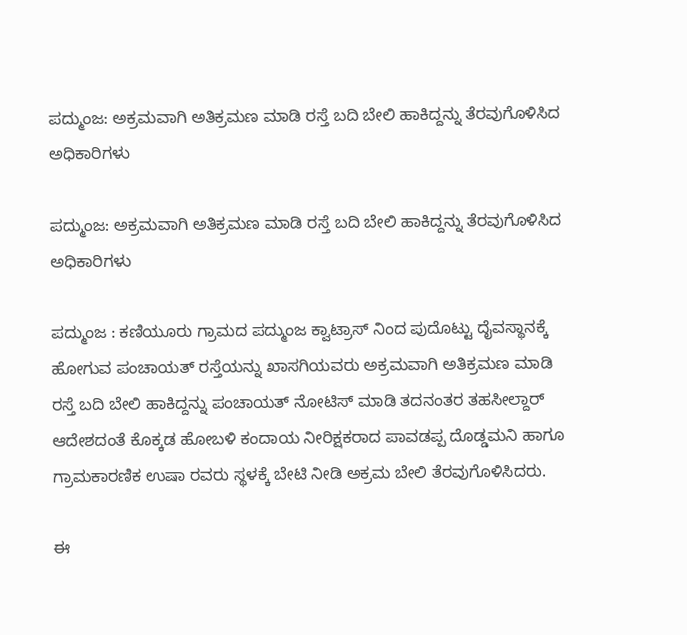ಪದ್ಮುಂಜ: ಅಕ್ರಮವಾಗಿ ಅತಿಕ್ರಮಣ ಮಾಡಿ ರಸ್ತೆ ಬದಿ ಬೇಲಿ ಹಾಕಿದ್ದನ್ನು ತೆರವುಗೊಳಿಸಿದ ಅಧಿಕಾರಿಗಳು

ಪದ್ಮುಂಜ: ಅಕ್ರಮವಾಗಿ ಅತಿಕ್ರಮಣ ಮಾಡಿ ರಸ್ತೆ ಬದಿ ಬೇಲಿ ಹಾಕಿದ್ದನ್ನು ತೆರವುಗೊಳಿಸಿದ ಅಧಿಕಾರಿಗಳು

ಪದ್ಮುಂಜ : ಕಣಿಯೂರು ಗ್ರಾಮದ ಪದ್ಮುಂಜ ಕ್ವಾಟ್ರಾಸ್ ನಿಂದ ಪುದೊಟ್ಟು ದೈವಸ್ಥಾನಕ್ಕೆ ಹೋಗುವ ಪಂಚಾಯತ್ ರಸ್ತೆಯನ್ನು ಖಾಸಗಿಯವರು ಅಕ್ರಮವಾಗಿ ಅತಿಕ್ರಮಣ ಮಾಡಿ ರಸ್ತೆ ಬದಿ ಬೇಲಿ ಹಾಕಿದ್ದನ್ನು ಪಂಚಾಯತ್ ನೋಟಿಸ್ ಮಾಡಿ ತದನಂತರ ತಹಸೀಲ್ದಾರ್ ಆದೇಶದಂತೆ ಕೊಕ್ಕಡ ಹೋಬಳಿ ಕಂದಾಯ ನೀರಿಕ್ಷಕರಾದ ಪಾವಡಪ್ಪ ದೊಡ್ಡಮನಿ ಹಾಗೂ ಗ್ರಾಮಕಾರಣಿಕ ಉಷಾ ರವರು ಸ್ಥಳಕ್ಕೆ ಬೇಟಿ ನೀಡಿ ಅಕ್ರಮ ಬೇಲಿ ತೆರವುಗೊಳಿಸಿದರು.

ಈ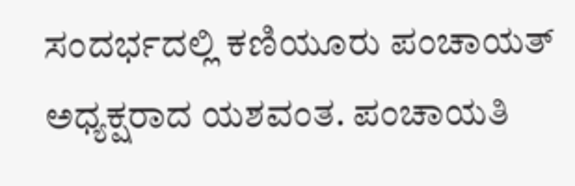ಸಂದರ್ಭದಲ್ಲಿ ಕಣಿಯೂರು ಪಂಚಾಯತ್ ಅಧ್ಯಕ್ಷರಾದ ಯಶವಂತ. ಪಂಚಾಯತಿ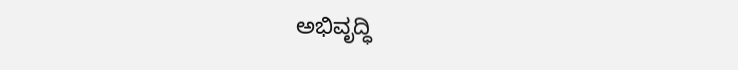ಅಭಿವೃದ್ಧಿ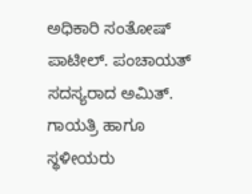ಅಧಿಕಾರಿ ಸಂತೋಷ್ ಪಾಟೀಲ್. ಪಂಚಾಯತ್ ಸದಸ್ಯರಾದ ಅಮಿತ್. ಗಾಯತ್ರಿ ಹಾಗೂ ಸ್ಥಳೀಯರು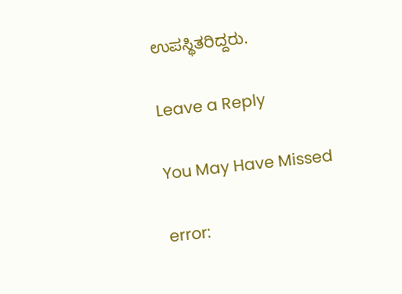ಉಪಸ್ಥಿತರಿದ್ದರು.

Leave a Reply

You May Have Missed

error: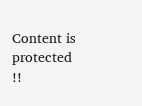Content is protected !!